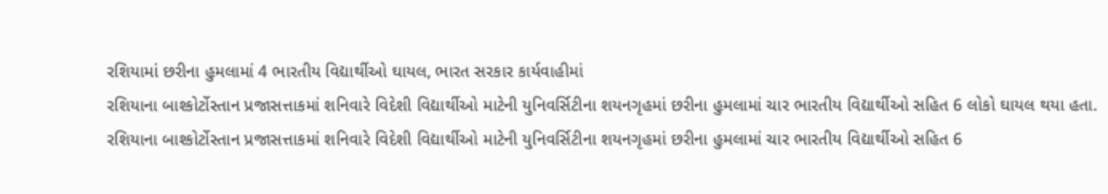રશિયામાં છરીના હુમલામાં 4 ભારતીય વિદ્યાર્થીઓ ઘાયલ, ભારત સરકાર કાર્યવાહીમાં
રશિયાના બાશ્કોર્ટોસ્તાન પ્રજાસત્તાકમાં શનિવારે વિદેશી વિદ્યાર્થીઓ માટેની યુનિવર્સિટીના શયનગૃહમાં છરીના હુમલામાં ચાર ભારતીય વિદ્યાર્થીઓ સહિત 6 લોકો ઘાયલ થયા હતા.
રશિયાના બાશ્કોર્ટોસ્તાન પ્રજાસત્તાકમાં શનિવારે વિદેશી વિદ્યાર્થીઓ માટેની યુનિવર્સિટીના શયનગૃહમાં છરીના હુમલામાં ચાર ભારતીય વિદ્યાર્થીઓ સહિત 6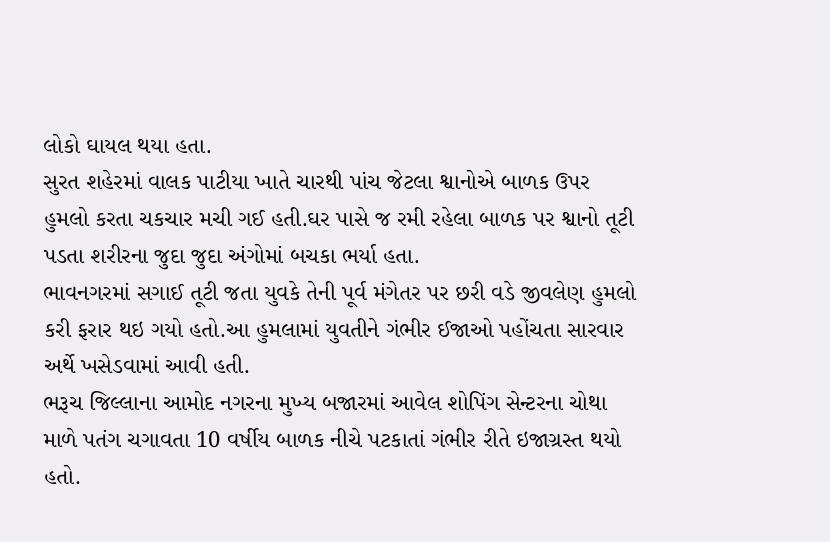લોકો ઘાયલ થયા હતા.
સુરત શહેરમાં વાલક પાટીયા ખાતે ચારથી પાંચ જેટલા શ્વાનોએ બાળક ઉપર હુમલો કરતા ચકચાર મચી ગઈ હતી.ઘર પાસે જ રમી રહેલા બાળક પર શ્વાનો તૂટી પડતા શરીરના જુદા જુદા અંગોમાં બચકા ભર્યા હતા.
ભાવનગરમાં સગાઈ તૂટી જતા યુવકે તેની પૂર્વ મંગેતર પર છરી વડે જીવલેણ હુમલો કરી ફરાર થઇ ગયો હતો.આ હુમલામાં યુવતીને ગંભીર ઈજાઓ પહોંચતા સારવાર અર્થે ખસેડવામાં આવી હતી.
ભરૂચ જિલ્લાના આમોદ નગરના મુખ્ય બજારમાં આવેલ શોપિંગ સેન્ટરના ચોથા માળે પતંગ ચગાવતા 10 વર્ષીય બાળક નીચે પટકાતાં ગંભીર રીતે ઇજાગ્રસ્ત થયો હતો.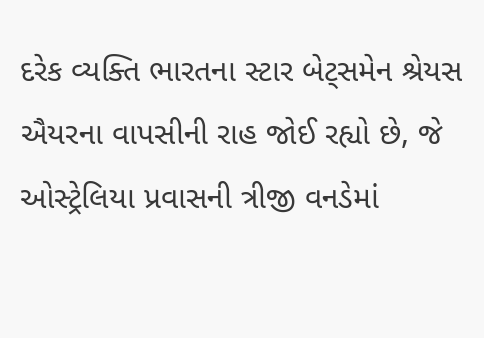દરેક વ્યક્તિ ભારતના સ્ટાર બેટ્સમેન શ્રેયસ ઐયરના વાપસીની રાહ જોઈ રહ્યો છે, જે ઓસ્ટ્રેલિયા પ્રવાસની ત્રીજી વનડેમાં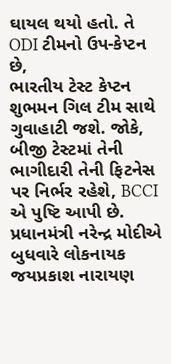ઘાયલ થયો હતો. તે ODI ટીમનો ઉપ-કેપ્ટન છે,
ભારતીય ટેસ્ટ કેપ્ટન શુભમન ગિલ ટીમ સાથે ગુવાહાટી જશે. જોકે, બીજી ટેસ્ટમાં તેની ભાગીદારી તેની ફિટનેસ પર નિર્ભર રહેશે, BCCI એ પુષ્ટિ આપી છે.
પ્રધાનમંત્રી નરેન્દ્ર મોદીએ બુધવારે લોકનાયક જયપ્રકાશ નારાયણ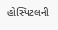હોસ્પિટલની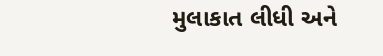મુલાકાત લીધી અને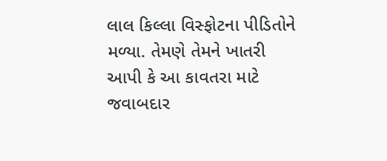લાલ કિલ્લા વિસ્ફોટના પીડિતોને મળ્યા. તેમણે તેમને ખાતરી આપી કે આ કાવતરા માટે જવાબદાર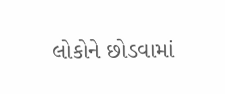લોકોને છોડવામાં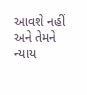આવશે નહીં અને તેમને ન્યાય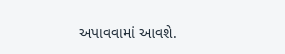અપાવવામાં આવશે.